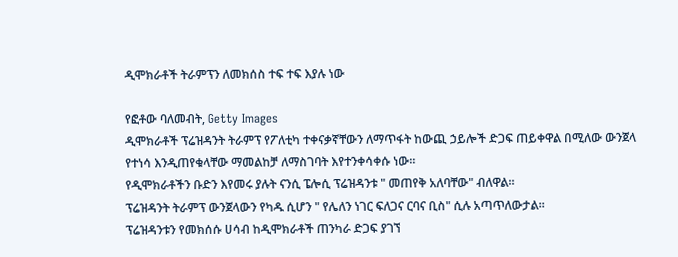ዲሞክራቶች ትራምፕን ለመክሰስ ተፍ ተፍ እያሉ ነው

የፎቶው ባለመብት, Getty Images
ዲሞክራቶች ፕሬዝዳንት ትራምፕ የፖለቲካ ተቀናቃኛቸውን ለማጥፋት ከውጪ ኃይሎች ድጋፍ ጠይቀዋል በሚለው ውንጀላ የተነሳ እንዲጠየቁላቸው ማመልከቻ ለማስገባት እየተንቀሳቀሱ ነው።
የዲሞክራቶችን ቡድን እየመሩ ያሉት ናንሲ ፔሎሲ ፕሬዝዳንቱ " መጠየቅ አለባቸው" ብለዋል።
ፕሬዝዳንት ትራምፕ ውንጀላውን የካዱ ሲሆን " የሌለን ነገር ፍለጋና ርባና ቢስ" ሲሉ አጣጥለውታል።
ፕሬዝዳንቱን የመክሰሱ ሀሳብ ከዲሞክራቶች ጠንካራ ድጋፍ ያገኘ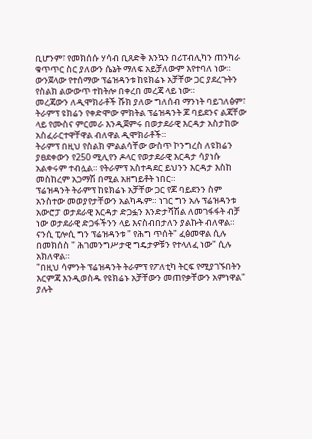ቢሆንም፣ የመክሰሱ ሃሳብ ቢጸድቅ እንኳን በሪፐብሊካን ጠንካራ ቁጥጥር ስር ያለውን ሴኔት ማለፍ አይቻለውም እየተባለ ነው።
ውንጀላው የተሰማው ፕሬዝዳንቱ ከዩክሬኑ አቻቸው ጋር ያደረጉትን የስልክ ልውውጥ ተከትሎ በቀረበ መረጃ ላይ ነው።
መረጃውን ለዲሞክራቶች ሹክ ያለው ግለሰብ ማንነት ባይገለፅም፣ ትራምፕ ዩክሬን የቀድሞው ምክትል ፕሬዝዳንት ጆ ባይደንና ልጃቸው ላይ የሙስና ምርመራ እንዲጀምሩ በወታደራዊ እርዳታ አስታከው አስፈራርተዋቸዋል ብለዋል ዲሞክራቶች።
ትራምፕ በዚህ የስልክ ምልልሳቸው ውስጥ ኮንግረስ ለዩክሬን ያፀደቀውን የ250 ሚሊየን ዶላር የወታደራዊ እርዳታ ሳያነሱ አልቀሩም ተብሏል። የትራምፕ አስተዳደር ይህንን እርዳታ እስከ መስከረም አጋማሽ በሚል አዘግይቶት ነበር።
ፕሬዝዳንት ትራምፕ ከዩክሬኑ አቻቸው ጋር የጆ ባይደንን ስም አንስተው መወያየታቸውን አልካዱም። ነገር ግን አሉ ፕሬዝዳንቱ አውሮፓ ወታደራዊ እርዳታ ድጋፏን እንድታሻሽል ለመገፋፋት ብቻ ነው ወታደራዊ ድጋፋችንን ላይ እናስብበታለን ያልኩት ብለዋል።
ናንሲ ፒሎሲ ግን ፕሬዝዳንቱ " የሕግ ጥሰት" ፈፅመዋል ሲሉ በመክሰስ " ሕገመንግሥታዊ ግዴታዎቹን የተላለፈ ነው" ሲሉ አክለዋል።
"በዚህ ሳምንት ፕሬዝዳንት ትራምፕ የፖለቲካ ትርፍ የሚያገኙበትን እርምጃ እንዲወስዱ የዩክሬኑ አቻቸውን መጠየቃቸውን አምነዋል" ያሉት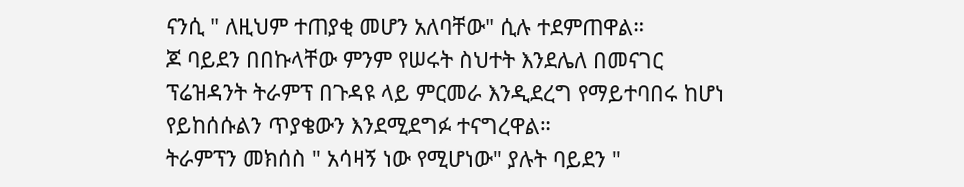ናንሲ " ለዚህም ተጠያቂ መሆን አለባቸው" ሲሉ ተደምጠዋል።
ጆ ባይደን በበኩላቸው ምንም የሠሩት ስህተት እንደሌለ በመናገር ፕሬዝዳንት ትራምፕ በጉዳዩ ላይ ምርመራ እንዲደረግ የማይተባበሩ ከሆነ የይከሰሱልን ጥያቄውን እንደሚደግፉ ተናግረዋል።
ትራምፕን መክሰስ " አሳዛኝ ነው የሚሆነው" ያሉት ባይደን "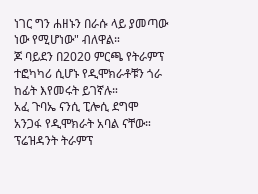ነገር ግን ሐዘኑን በራሱ ላይ ያመጣው ነው የሚሆነው" ብለዋል።
ጆ ባይደን በ2020 ምርጫ የትራምፕ ተፎካካሪ ሲሆኑ የዲሞክራቶቹን ጎራ ከፊት እየመሩት ይገኛሉ።
አፈ ጉባኤ ናንሲ ፒሎሲ ደግሞ አንጋፋ የዲሞክራት አባል ናቸው።
ፕሬዝዳንት ትራምፕ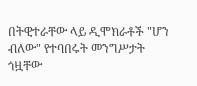በትዊተራቸው ላይ ዲሞክራቶች "ሆን ብለው" የተባበሩት መንግሥታት ጎዟቸው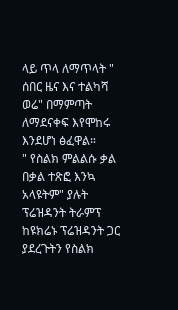ላይ ጥላ ለማጥላት " ሰበር ዜና እና ተልካሻ ወሬ" በማምጣት ለማደናቀፍ እየሞከሩ እንደሆነ ፅፈዋል።
" የስልክ ምልልሱ ቃል በቃል ተጽፎ እንኳ አላዩትም" ያሉት ፕሬዝዳንት ትራምፕ ከዩክሬኑ ፕሬዝዳንት ጋር ያደረጉትን የስልክ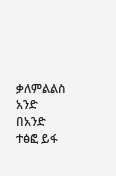ቃለምልልስ አንድ በአንድ ተፅፎ ይፋ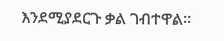እንደሚያደርጉ ቃል ገብተዋል።